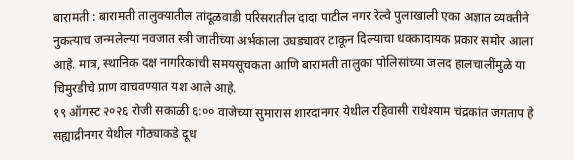बारामती : बारामती तालुक्यातील तांदूळवाडी परिसरातील दादा पाटील नगर रेल्वे पुलाखाली एका अज्ञात व्यक्तीने नुकत्याच जन्मलेल्या नवजात स्त्री जातीच्या अर्भकाला उघड्यावर टाकून दिल्याचा धक्कादायक प्रकार समोर आला आहे. मात्र, स्थानिक दक्ष नागरिकांची समयसूचकता आणि बारामती तालुका पोलिसांच्या जलद हालचालींमुळे या चिमुरडीचे प्राण वाचवण्यात यश आले आहे.
१९ ऑगस्ट २०२६ रोजी सकाळी ६:०० वाजेच्या सुमारास शारदानगर येथील रहिवासी राधेश्याम चंद्रकांत जगताप हे सह्याद्रीनगर येथील गोठ्याकडे दूध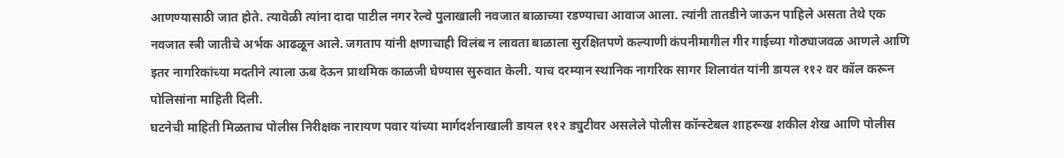आणण्यासाठी जात होते. त्यावेळी त्यांना दादा पाटील नगर रेल्वे पुलाखाली नवजात बाळाच्या रडण्याचा आवाज आला. त्यांनी तातडीने जाऊन पाहिले असता तेथे एक नवजात स्त्री जातीचे अर्भक आढळून आले. जगताप यांनी क्षणाचाही विलंब न लावता बाळाला सुरक्षितपणे कल्याणी कंपनीमागील गीर गाईच्या गोठ्याजवळ आणले आणि इतर नागरिकांच्या मदतीने त्याला ऊब देऊन प्राथमिक काळजी घेण्यास सुरुवात केली. याच दरम्यान स्थानिक नागरिक सागर शिलावंत यांनी डायल ११२ वर कॉल करून पोलिसांना माहिती दिली.
घटनेची माहिती मिळताच पोलीस निरीक्षक नारायण पवार यांच्या मार्गदर्शनाखाली डायल ११२ ड्युटीवर असलेले पोलीस कॉन्स्टेबल शाहरूख शकील शेख आणि पोलीस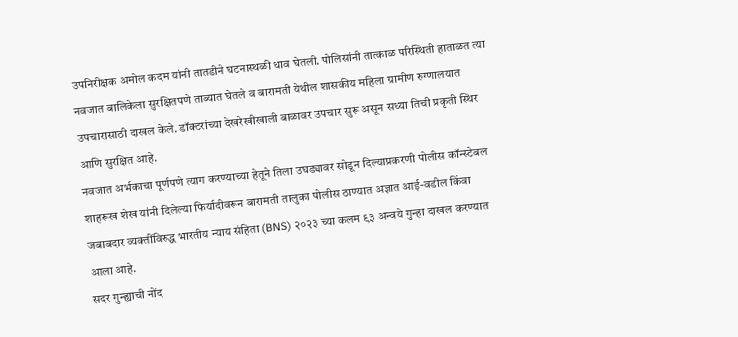उपनिरीक्षक अमोल कदम यांनी तातडीने घटनास्थळी धाव घेतली. पोलिसांनी तात्काळ परिस्थिती हाताळत त्या नवजात बालिकेला सुरक्षितपणे ताब्यात घेतले व बारामती येथील शासकीय महिला ग्रामीण रुग्णालयात उपचारासाठी दाखल केले. डॉक्टरांच्या देखरेखीखाली बाळावर उपचार सुरू असून सध्या तिची प्रकृती स्थिर आणि सुरक्षित आहे.
नवजात अर्भकाचा पूर्णपणे त्याग करण्याच्या हेतूने तिला उघड्यावर सोडून दिल्याप्रकरणी पोलीस कॉन्स्टेबल शाहरूख शेख यांनी दिलेल्या फिर्यादीवरून बारामती तालुका पोलीस ठाण्यात अज्ञात आई-वडील किंवा जबाबदार व्यक्तींविरुद्ध भारतीय न्याय संहिता (BNS) २०२३ च्या कलम ९३ अन्वये गुन्हा दाखल करण्यात आला आहे.
सदर गुन्ह्याची नोंद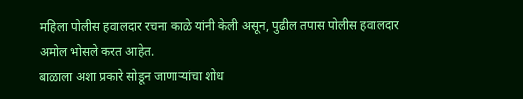महिला पोलीस हवालदार रचना काळे यांनी केली असून, पुढील तपास पोलीस हवालदार अमोल भोसले करत आहेत.
बाळाला अशा प्रकारे सोडून जाणाऱ्यांचा शोध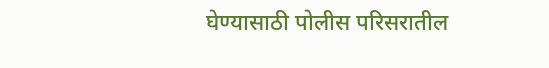घेण्यासाठी पोलीस परिसरातील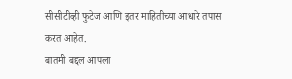सीसीटीव्ही फुटेज आणि इतर माहितीच्या आधारे तपास करत आहेत.
बातमी बद्दल आपला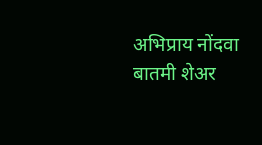अभिप्राय नोंदवा
बातमी शेअर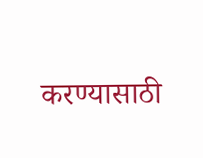करण्यासाठी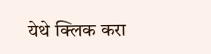येथे क्लिक करा